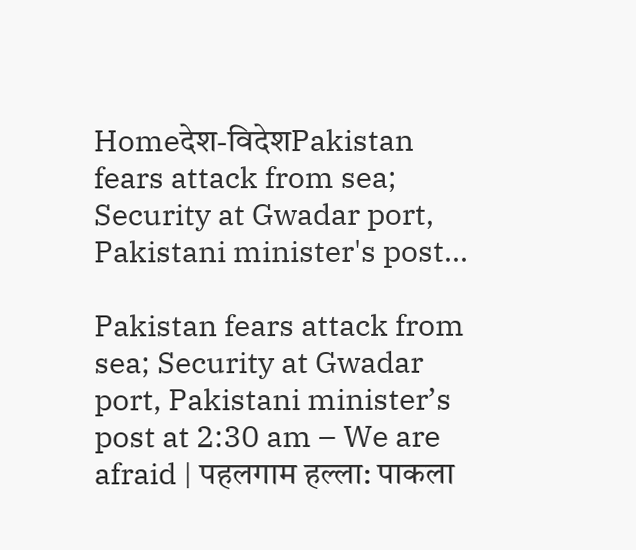Homeदेश-विदेशPakistan fears attack from sea; Security at Gwadar port, Pakistani minister's post...

Pakistan fears attack from sea; Security at Gwadar port, Pakistani minister’s post at 2:30 am – We are afraid | पहलगाम हल्ला: पाकला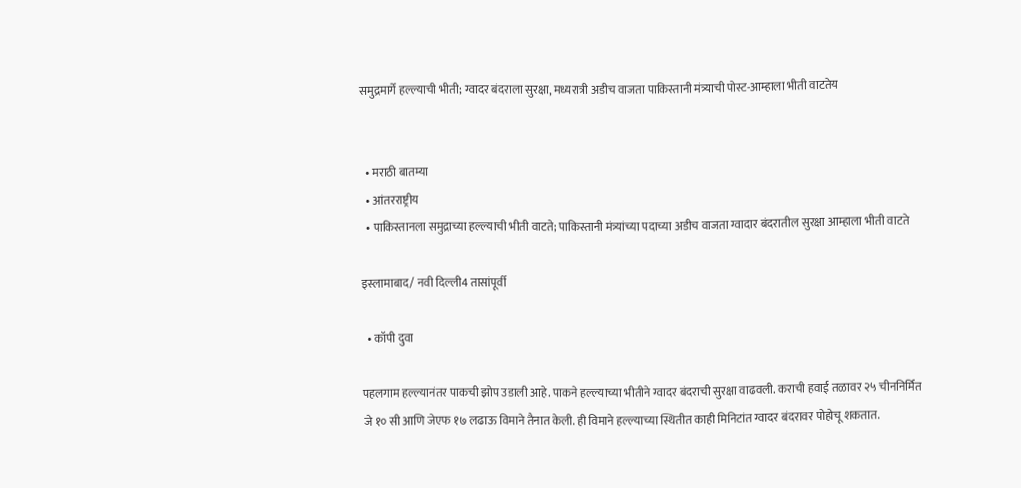समुद्रमार्गे हल्ल्याची भीती; ग्वादर बंदराला सुरक्षा, मध्यरात्री अडीच वाजता पाकिस्तानी मंत्र्याची पोस्ट-आम्हाला भीती वाटतेय


  • मराठी बातम्या
  • आंतरराष्ट्रीय
  • पाकिस्तानला समुद्राच्या हल्ल्याची भीती वाटते; पाकिस्तानी मंत्र्यांच्या पदाच्या अडीच वाजता ग्वादार बंदरातील सुरक्षा आम्हाला भीती वाटते

इस्लामाबाद/ नवी दिल्ली4 तासांपूर्वी

  • कॉपी दुवा

पहलगाम हल्ल्यानंतर पाकची झोप उडाली आहे. पाकने हल्ल्याच्या भीतीने ग्वादर बंदराची सुरक्षा वाढवली. कराची हवाई तळावर २५ चीननिर्मित जे १० सी आणि जेएफ १७ लढाऊ विमाने तैनात केली. ही विमाने हल्ल्याच्या स्थितीत काही मिनिटांत ग्वादर बंदरावर पोहोचू शकतात.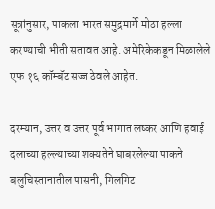सूत्रांनुसार, पाकला भारत समुद्रमार्गे मोठा हल्ला करण्याची भीती सतावत आहे. अमेरिकेकडून मिळालेले एफ १६ कॉम्बॅट सज्ज ठेवले आहेत.

दरम्यान, उत्तर व उत्तर पूर्व भागात लष्कर आणि हवाई दलाच्या हल्ल्याच्या शक्यतेने घाबरलेल्या पाकने बलुचिस्तानातील पासनी, गिलगिट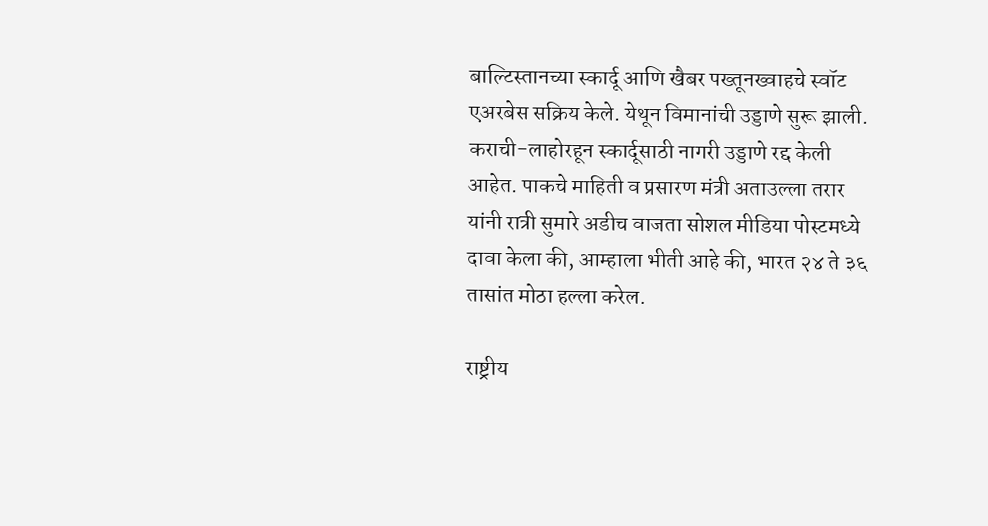बाल्टिस्तानच्या स्कार्दू आणि खैबर पख्तूनख्वाहचे स्वॉट एअरबेस सक्रिय केले. येथून विमानांची उड्डाणे सुरू झाली. कराची-लाहोरहून स्कार्दूसाठी नागरी उड्डाणे रद्द केली आहेत. पाकचे माहिती व प्रसारण मंत्री अताउल्ला तरार यांनी रात्री सुमारे अडीच वाजता सोशल मीडिया पोस्टमध्ये दावा केला की, आम्हाला भीती आहे की, भारत २४ ते ३६ तासांत मोठा हल्ला करेल.

राष्ट्रीय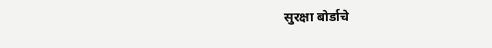सुरक्षा बोर्डाचे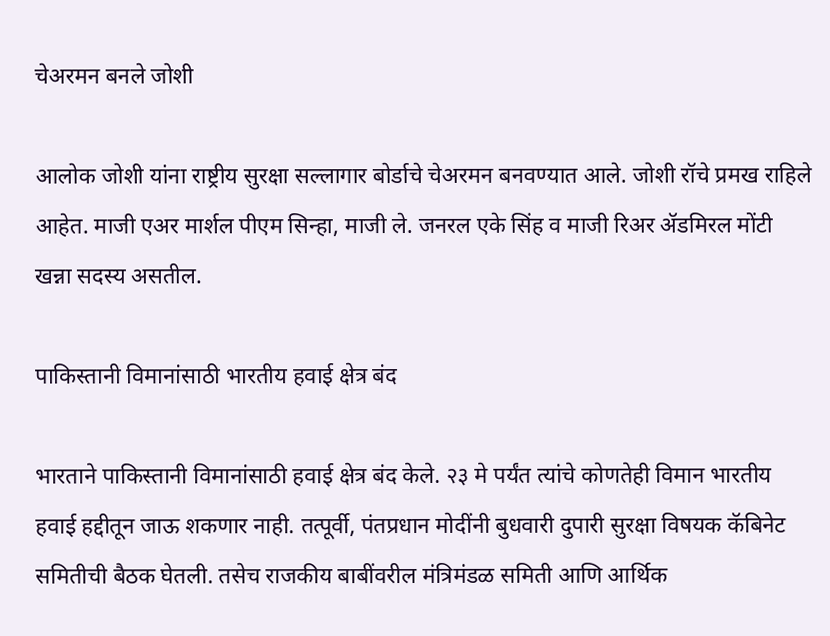चेअरमन बनले जोशी

आलोक जोशी यांना राष्ट्रीय सुरक्षा सल्लागार बोर्डाचे चेअरमन बनवण्यात आले. जोशी रॉचे प्रमख राहिले आहेत. माजी एअर मार्शल पीएम सिन्हा, माजी ले. जनरल एके सिंह व माजी रिअर ॲडमिरल मोंटी खन्ना सदस्य असतील.

पाकिस्तानी विमानांसाठी भारतीय हवाई क्षेत्र बंद

भारताने पाकिस्तानी विमानांसाठी हवाई क्षेत्र बंद केले. २३ मे पर्यंत त्यांचे कोणतेही विमान भारतीय हवाई हद्दीतून जाऊ शकणार नाही. तत्पूर्वी, पंतप्रधान मोदींनी बुधवारी दुपारी सुरक्षा विषयक कॅबिनेट समितीची बैठक घेतली. तसेच राजकीय बाबींवरील मंत्रिमंडळ समिती आणि आर्थिक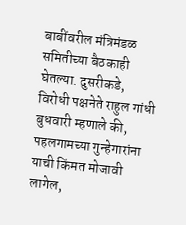बाबींवरील मंत्रिमंडळ समितीच्या बैठकाही घेतल्या. दुसरीकडे, विरोधी पक्षनेते राहुल गांधी बुधवारी म्हणाले की, पहलगामच्या गुन्हेगारांना याची किंमत मोजावी लागेल,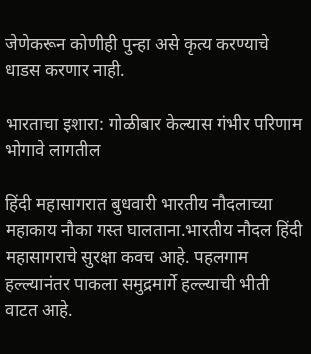जेणेकरून कोणीही पुन्हा असे कृत्य करण्याचे धाडस करणार नाही.

भारताचा इशारा: गोळीबार केल्यास गंभीर परिणाम भोगावे लागतील

हिंदी महासागरात बुधवारी भारतीय नौदलाच्या महाकाय नौका गस्त घालताना.भारतीय नौदल हिंदी महासागराचे सुरक्षा कवच आहे. पहलगाम हल्ल्यानंतर पाकला समुद्रमार्गे हल्ल्याची भीती वाटत आहे.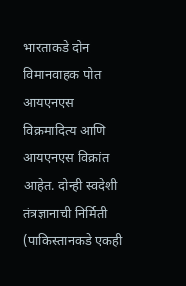भारताकडे दोन विमानवाहक पोत आयएनएस विक्रमादित्य आणि आयएनएस विक्रांत आहेत. दोन्ही स्वदेशी तंत्रज्ञानाची निर्मिती (पाकिस्तानकडे एकही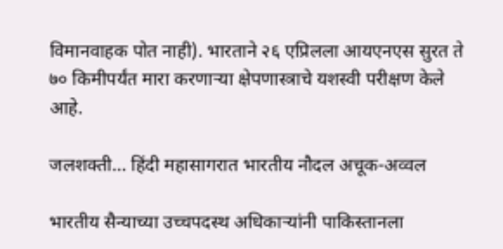विमानवाहक पोत नाही). भारताने २६ एप्रिलला आयएनएस सुरत ते ७० किमीपर्यंत मारा करणाऱ्या क्षेपणास्त्राचे यशस्वी परीक्षण केले आहे.

जलशक्ती… हिंदी महासागरात भारतीय नौदल अचूक-अव्वल

भारतीय सैन्याच्या उच्चपदस्थ अधिकाऱ्यांनी पाकिस्तानला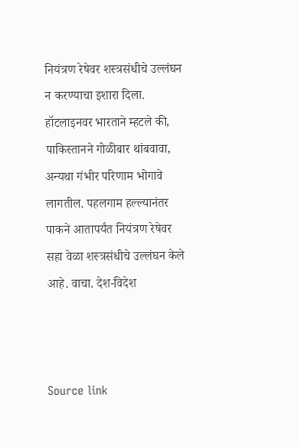नियंत्रण रेषेवर शस्त्रसंधीचे उल्लंघन न करण्याचा इशारा दिला. हॉटलाइनवर भारताने म्हटले की, पाकिस्तानने गोळीबार थांबवावा, अन्यथा गंभीर परिणाम भोगावे लागतील. पहलगाम हल्ल्यानंतर पाकने आतापर्यंत नियंत्रण रेषेवर सहा वेळा शस्त्रसंधीचे उल्लंघन केले आहे. वाचा. देश-विदेश



Source link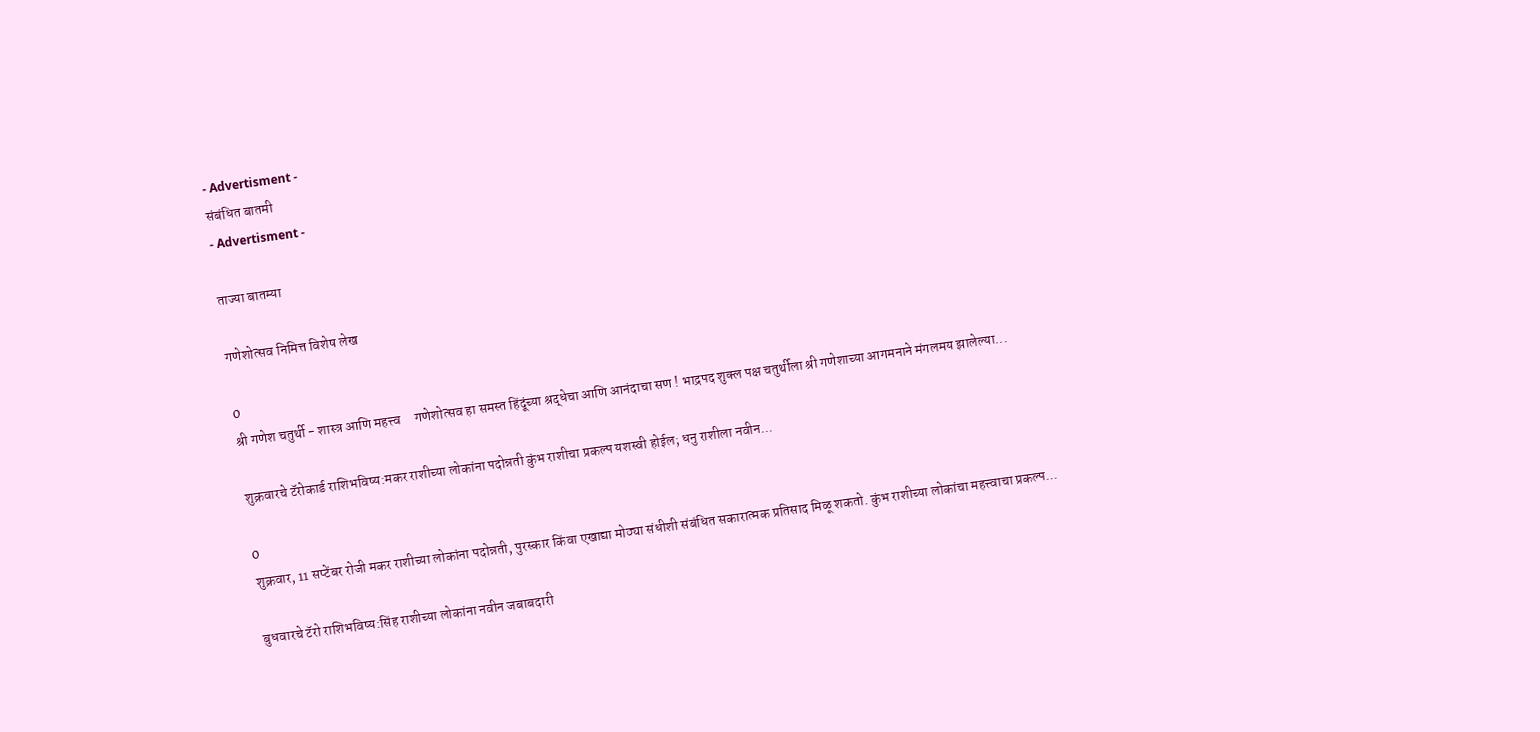- Advertisment -
संबंधित बातमी
- Advertisment -

ताज्या बातम्या

गणेशोत्सव निमित्त विशेष लेख

0
श्री गणेश चतुर्थी - शास्त्र आणि महत्त्व     गणेशोत्सव हा समस्त हिंदूंच्या श्रद्धेचा आणि आनंदाचा सण ! भाद्रपद शुक्ल पक्ष चतुर्थीला श्री गणेशाच्या आगमनाने मंगलमय झालेल्या...

शुक्रवारचे टॅरोकार्ड राशिभविष्य:मकर राशीच्या लोकांना पदोन्नती कुंभ राशीचा प्रकल्प यशस्वी होईल; धनु राशीला नवीन...

0
शुक्रवार, 11 सप्टेंबर रोजी मकर राशीच्या लोकांना पदोन्नती, पुरस्कार किंवा एखाद्या मोठ्या संधीशी संबंधित सकारात्मक प्रतिसाद मिळू शकतो. कुंभ राशीच्या लोकांचा महत्त्वाचा प्रकल्प...

बुधवारचे टॅरो राशिभविष्य:सिंह राशीच्या लोकांना नवीन जबाबदारी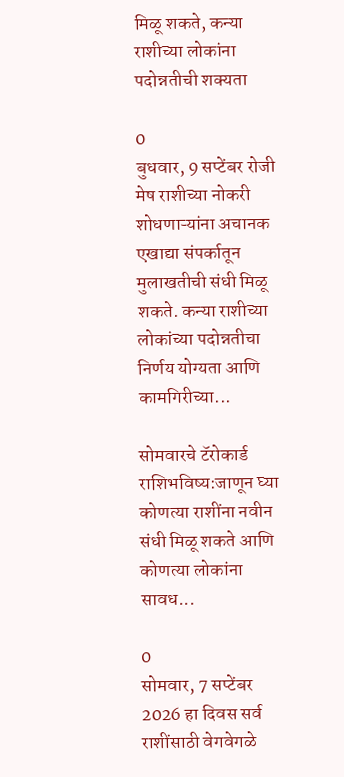मिळू शकते, कन्या राशीच्या लोकांना पदोन्नतीची शक्यता

0
बुधवार, 9 सप्टेंबर रोजी मेष राशीच्या नोकरी शोधणाऱ्यांना अचानक एखाद्या संपर्कातून मुलाखतीची संधी मिळू शकते. कन्या राशीच्या लोकांच्या पदोन्नतीचा निर्णय योग्यता आणि कामगिरीच्या...

सोमवारचे टॅरोकार्ड राशिभविष्य:जाणून घ्या कोणत्या राशींना नवीन संधी मिळू शकते आणि कोणत्या लोकांना सावध...

0
सोमवार, 7 सप्टेंबर 2026 हा दिवस सर्व राशींसाठी वेगवेगळे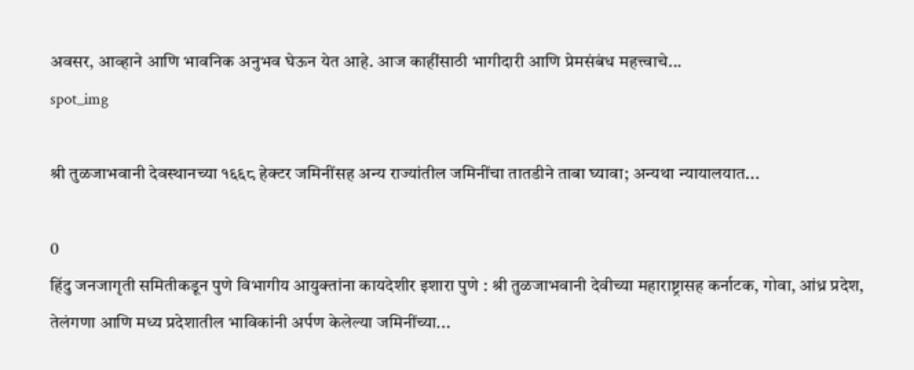अवसर, आव्हाने आणि भावनिक अनुभव घेऊन येत आहे. आज काहींसाठी भागीदारी आणि प्रेमसंबंध महत्त्वाचे...
spot_img

श्री तुळजाभवानी देवस्थानच्या १६६८ हेक्टर जमिनींसह अन्य राज्यांतील जमिनींचा तातडीने ताबा घ्यावा; अन्यथा न्यायालयात...

0
हिंदु जनजागृती समितीकडून पुणे विभागीय आयुक्तांना कायदेशीर इशारा पुणे : श्री तुळजाभवानी देवीच्या महाराष्ट्रासह कर्नाटक, गोवा, आंध्र प्रदेश, तेलंगणा आणि मध्य प्रदेशातील भाविकांनी अर्पण केलेल्या जमिनींच्या...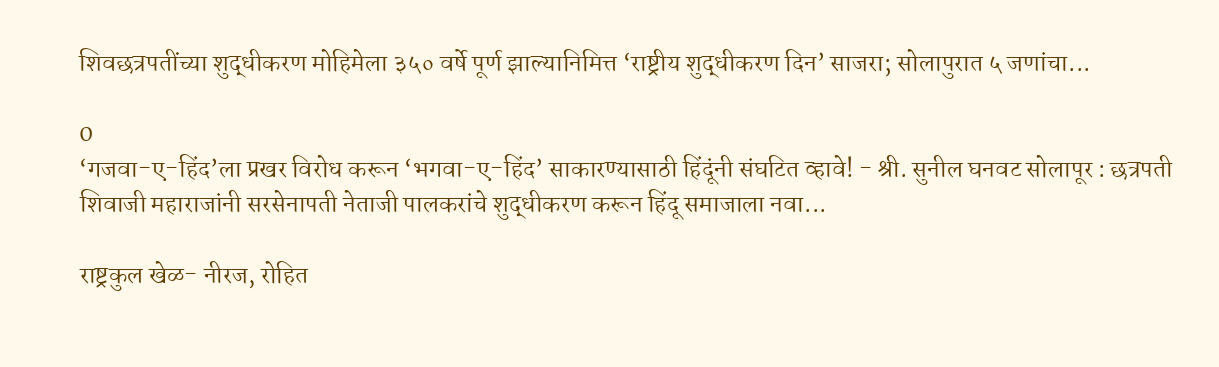शिवछत्रपतींच्या शुद्धीकरण मोहिमेला ३५० वर्षे पूर्ण झाल्यानिमित्त ‘राष्ट्रीय शुद्धीकरण दिन’ साजरा; सोलापुरात ५ जणांचा...

0
‘गजवा-ए-हिंद’ला प्रखर विरोध करून ‘भगवा-ए-हिंद’ साकारण्यासाठी हिंदूंनी संघटित व्हावे! - श्री. सुनील घनवट सोलापूर : छत्रपती शिवाजी महाराजांनी सरसेनापती नेताजी पालकरांचे शुद्धीकरण करून हिंदू समाजाला नवा...

राष्ट्रकुल खेळ- नीरज, रोहित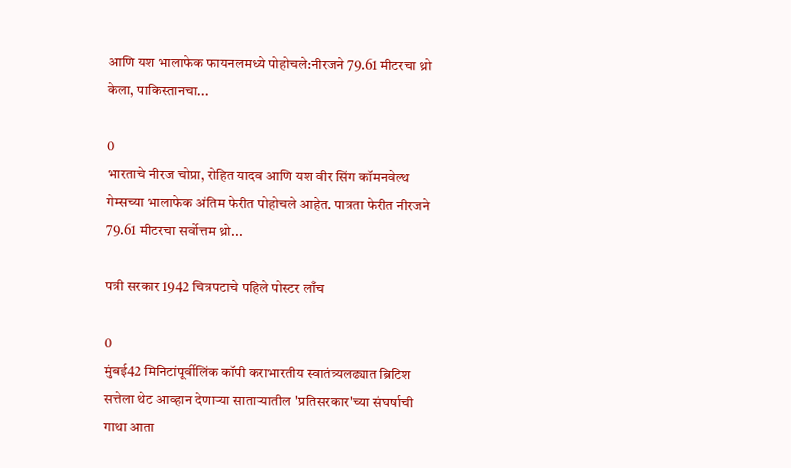आणि यश भालाफेक फायनलमध्ये पोहोचले:नीरजने 79.61 मीटरचा थ्रो केला, पाकिस्तानचा...

0
भारताचे नीरज चोप्रा, रोहित यादव आणि यश वीर सिंग कॉमनवेल्थ गेम्सच्या भालाफेक अंतिम फेरीत पोहोचले आहेत. पात्रता फेरीत नीरजने 79.61 मीटरचा सर्वोत्तम थ्रो...

पत्री सरकार 1942 चित्रपटाचे पहिले पोस्टर लाँच

0
मुंबई42 मिनिटांपूर्वीलिंक कॉपी कराभारतीय स्वातंत्र्यलढ्यात ब्रिटिश सत्तेला थेट आव्हान देणाऱ्या साताऱ्यातील 'प्रतिसरकार'च्या संघर्षाची गाथा आता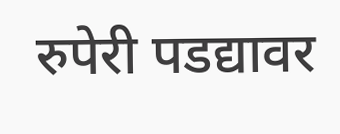रुपेरी पडद्यावर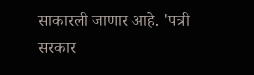साकारली जाणार आहे. 'पत्री सरकार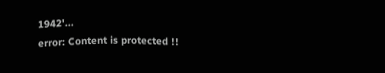1942'...
error: Content is protected !!